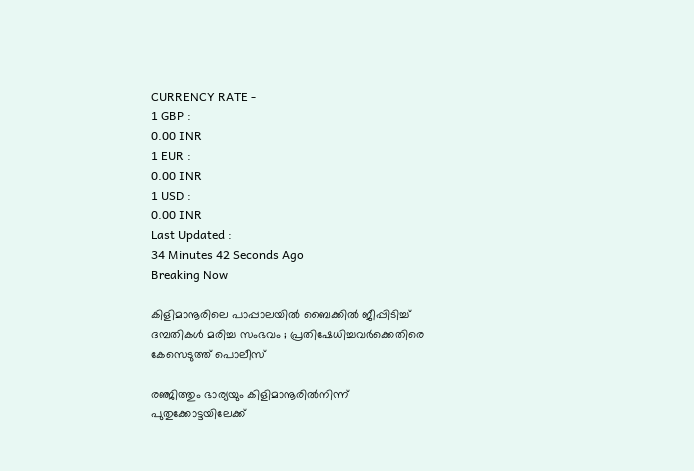CURRENCY RATE -
1 GBP :
0.00 INR
1 EUR :
0.00 INR
1 USD :
0.00 INR
Last Updated :
34 Minutes 42 Seconds Ago
Breaking Now

കിളിമാനൂരിലെ പാപ്പാലയില്‍ ബൈക്കില്‍ ജീപ്പിടിച്ച് ദമ്പതികള്‍ മരിച്ച സംഭവം ; പ്രതിഷേധിച്ചവര്‍ക്കെതിരെ കേസെടുത്ത് പൊലീസ്

രഞ്ജിത്തും ഭാര്യയും കിളിമാനൂരില്‍നിന്ന് പുതുക്കോട്ടയിലേക്ക്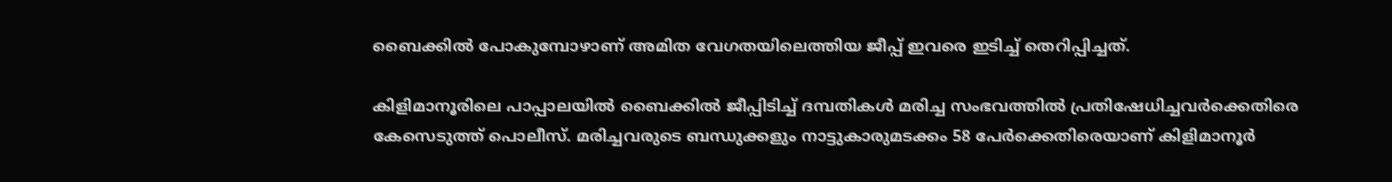ബൈക്കില്‍ പോകുമ്പോഴാണ് അമിത വേഗതയിലെത്തിയ ജീപ്പ് ഇവരെ ഇടിച്ച് തെറിപ്പിച്ചത്.

കിളിമാനൂരിലെ പാപ്പാലയില്‍ ബൈക്കില്‍ ജീപ്പിടിച്ച് ദമ്പതികള്‍ മരിച്ച സംഭവത്തില്‍ പ്രതിഷേധിച്ചവര്‍ക്കെതിരെ കേസെടുത്ത് പൊലീസ്. മരിച്ചവരുടെ ബന്ധുക്കളും നാട്ടുകാരുമടക്കം 58 പേര്‍ക്കെതിരെയാണ് കിളിമാനൂര്‍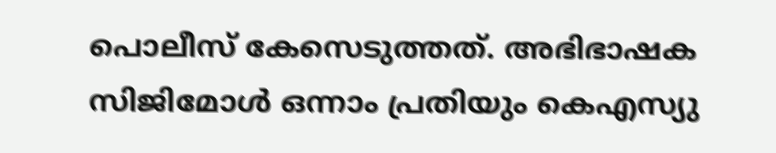പൊലീസ് കേസെടുത്തത്. അഭിഭാഷക സിജിമോള്‍ ഒന്നാം പ്രതിയും കെഎസ്യു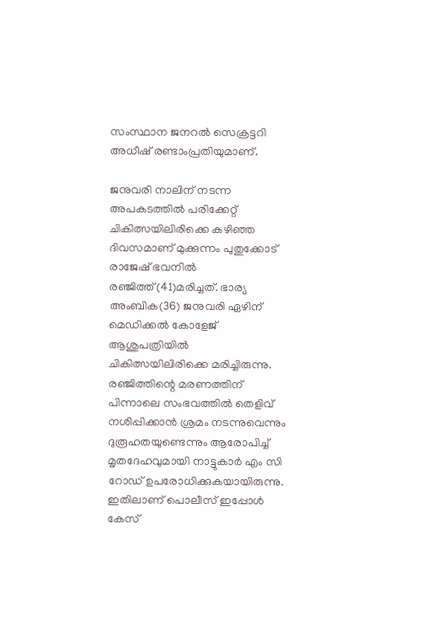സംസ്ഥാന ജനറല്‍ സെക്രട്ടറി അധീഷ് രണ്ടാംപ്രതിയുമാണ്.

ജനുവരി നാലിന് നടന്ന അപകടത്തില്‍ പരിക്കേറ്റ് ചികിത്സയിലിരിക്കെ കഴിഞ്ഞ ദിവസമാണ് മുക്കുന്നം പുതുക്കോട് രാജേഷ് ഭവനില്‍ രഞ്ജിത്ത്(41)മരിച്ചത്. ഭാര്യ അംബിക(36) ജനുവരി ഏഴിന് മെഡിക്കല്‍ കോളേജ് ആശുപത്രിയില്‍ ചികിത്സയിലിരിക്കെ മരിച്ചിരുന്നു. രഞ്ജിത്തിന്റെ മരണത്തിന് പിന്നാലെ സംഭവത്തില്‍ തെളിവ് നശിപ്പിക്കാന്‍ ശ്രമം നടന്നുവെന്നും ദുരൂഹതയുണ്ടെന്നും ആരോപിച്ച് മൃതദേഹവുമായി നാട്ടുകാര്‍ എം സി റോഡ് ഉപരോധിക്കുകയായിരുന്നു. ഇതിലാണ് പൊലീസ് ഇപ്പോള്‍ കേസ്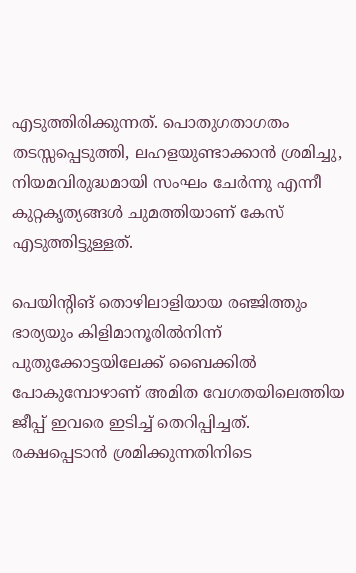എടുത്തിരിക്കുന്നത്. പൊതുഗതാഗതം തടസ്സപ്പെടുത്തി, ലഹളയുണ്ടാക്കാന്‍ ശ്രമിച്ചു, നിയമവിരുദ്ധമായി സംഘം ചേര്‍ന്നു എന്നീ കുറ്റകൃത്യങ്ങള്‍ ചുമത്തിയാണ് കേസ് എടുത്തിട്ടുള്ളത്.

പെയിന്റിങ് തൊഴിലാളിയായ രഞ്ജിത്തും ഭാര്യയും കിളിമാനൂരില്‍നിന്ന് പുതുക്കോട്ടയിലേക്ക് ബൈക്കില്‍ പോകുമ്പോഴാണ് അമിത വേഗതയിലെത്തിയ ജീപ്പ് ഇവരെ ഇടിച്ച് തെറിപ്പിച്ചത്. രക്ഷപ്പെടാന്‍ ശ്രമിക്കുന്നതിനിടെ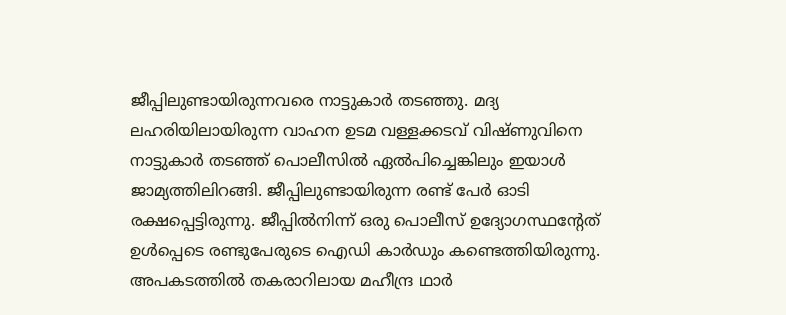ജീപ്പിലുണ്ടായിരുന്നവരെ നാട്ടുകാര്‍ തടഞ്ഞു. മദ്യ ലഹരിയിലായിരുന്ന വാഹന ഉടമ വള്ളക്കടവ് വിഷ്ണുവിനെ നാട്ടുകാര്‍ തടഞ്ഞ് പൊലീസില്‍ ഏല്‍പിച്ചെങ്കിലും ഇയാള്‍ ജാമ്യത്തിലിറങ്ങി. ജീപ്പിലുണ്ടായിരുന്ന രണ്ട് പേര്‍ ഓടി രക്ഷപ്പെട്ടിരുന്നു. ജീപ്പില്‍നിന്ന് ഒരു പൊലീസ് ഉദ്യോഗസ്ഥന്റേത് ഉള്‍പ്പെടെ രണ്ടുപേരുടെ ഐഡി കാര്‍ഡും കണ്ടെത്തിയിരുന്നു. അപകടത്തില്‍ തകരാറിലായ മഹീന്ദ്ര ഥാര്‍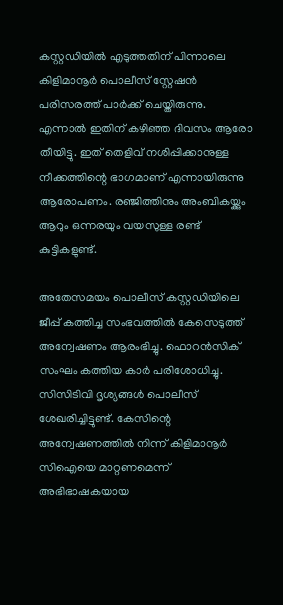കസ്റ്റഡിയില്‍ എടുത്തതിന് പിന്നാലെ കിളിമാനൂര്‍ പൊലീസ് സ്റ്റേഷന്‍ പരിസരത്ത് പാര്‍ക്ക് ചെയ്തിരുന്നു. എന്നാല്‍ ഇതിന് കഴിഞ്ഞ ദിവസം ആരോ തീയിട്ടു. ഇത് തെളിവ് നശിപ്പിക്കാനുള്ള നീക്കത്തിന്റെ ഭാഗമാണ് എന്നായിരുന്നു ആരോപണം. രഞ്ജിത്തിനും അംബികയ്ക്കും ആറും ഒന്നരയും വയസുള്ള രണ്ട് കുട്ടികളുണ്ട്.

അതേസമയം പൊലീസ് കസ്റ്റഡിയിലെ ജീപ്പ് കത്തിച്ച സംഭവത്തില്‍ കേസെടുത്ത് അന്വേഷണം ആരംഭിച്ചു. ഫൊറന്‍സിക് സംഘം കത്തിയ കാര്‍ പരിശോധിച്ചു. സിസിടിവി ദൃശ്യങ്ങള്‍ പൊലീസ് ശേഖരിച്ചിട്ടുണ്ട്. കേസിന്റെ അന്വേഷണത്തില്‍ നിന്ന് കിളിമാനൂര്‍ സിഐയെ മാറ്റണമെന്ന് അഭിഭാഷകയായ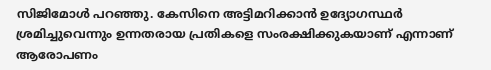സിജിമോള്‍ പറഞ്ഞു. കേസിനെ അട്ടിമറിക്കാന്‍ ഉദ്യോഗസ്ഥര്‍ ശ്രമിച്ചുവെന്നും ഉന്നതരായ പ്രതികളെ സംരക്ഷിക്കുകയാണ് എന്നാണ് ആരോപണം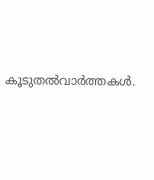കൂടുതല്‍വാര്‍ത്തകള്‍.